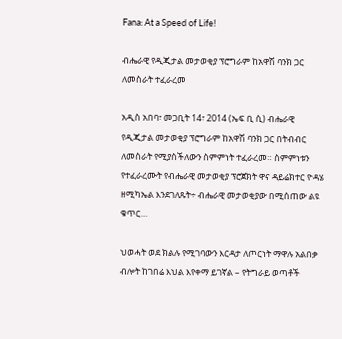Fana: At a Speed of Life!

ብሔራዊ የዲጂታል መታወቂያ ፕሮግራም ከአዋሽ ባንክ ጋር ለመስራት ተፈራረመ

አዲስ አበባ፣ መጋቢት 14፣ 2014 (ኤፍ ቢ ሲ) ብሔራዊ የዲጂታል መታወቂያ ፕሮግራም ከአዋሽ ባንክ ጋር በትብብር ለመስራት የሚያስችለውን ስምምነት ተፈራረመ። ስምምነቱን የተፈራረሙት የብሔራዊ መታወቂያ ፕሮጀክት ዋና ዳይሬክተር ዮዳሄ ዘሚካኤል እንደገለጹት÷ ብሔራዊ መታወቂያው በሚሰጠው ልዩ ቁጥር…

ህወሓት ወደ ክልሉ የሚገባውን እርዳታ ለጦርነት ማዋሉ አልበቃ ብሎት ከገበሬ እህል እየቀማ ይገኛል – የትግራይ ወጣቶች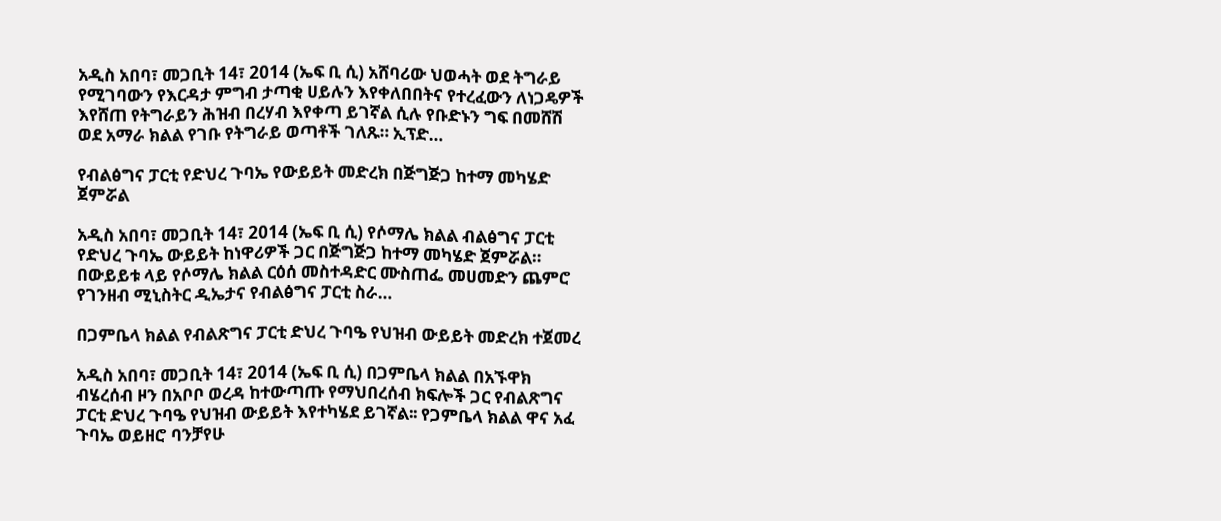አዲስ አበባ፣ መጋቢት 14፣ 2014 (ኤፍ ቢ ሲ) አሸባሪው ህወሓት ወደ ትግራይ የሚገባውን የእርዳታ ምግብ ታጣቂ ሀይሉን እየቀለበበትና የተረፈውን ለነጋዴዎች እየሸጠ የትግራይን ሕዝብ በረሃብ እየቀጣ ይገኛል ሲሉ የቡድኑን ግፍ በመሸሽ ወደ አማራ ክልል የገቡ የትግራይ ወጣቶች ገለጹ። ኢፕድ…

የብልፅግና ፓርቲ የድህረ ጉባኤ የውይይት መድረክ በጅግጅጋ ከተማ መካሄድ ጀምሯል

አዲስ አበባ፣ መጋቢት 14፣ 2014 (ኤፍ ቢ ሲ) የሶማሌ ክልል ብልፅግና ፓርቲ የድህረ ጉባኤ ውይይት ከነዋሪዎች ጋር በጅግጅጋ ከተማ መካሄድ ጀምሯል። በውይይቱ ላይ የሶማሌ ክልል ርዕሰ መስተዳድር ሙስጠፌ መሀመድን ጨምሮ የገንዘብ ሚኒስትር ዲኤታና የብልፅግና ፓርቲ ስራ…

በጋምቤላ ክልል የብልጽግና ፓርቲ ድህረ ጉባዔ የህዝብ ውይይት መድረክ ተጀመረ

አዲስ አበባ፣ መጋቢት 14፣ 2014 (ኤፍ ቢ ሲ) በጋምቤላ ክልል በአኙዋክ ብሄረሰብ ዞን በአቦቦ ወረዳ ከተውጣጡ የማህበረሰብ ክፍሎች ጋር የብልጽግና ፓርቲ ድህረ ጉባዔ የህዝብ ውይይት እየተካሄደ ይገኛል፡፡ የጋምቤላ ክልል ዋና አፈ ጉባኤ ወይዘሮ ባንቻየሁ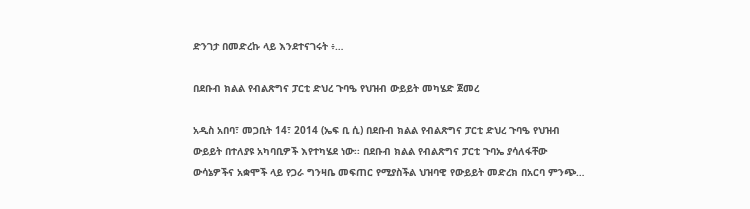ድንገታ በመድረኩ ላይ እንደተናገሩት ፥…

በደቡብ ክልል የብልጽግና ፓርቲ ድህረ ጉባዔ የህዝብ ውይይት መካሄድ ጀመረ

አዲስ አበባ፣ መጋቢት 14፣ 2014 (ኤፍ ቢ ሲ) በደቡብ ክልል የብልጽግና ፓርቲ ድህረ ጉባዔ የህዝብ ውይይት በተለያዩ አካባቢዎች እየተካሄደ ነው፡፡ በደቡብ ክልል የብልጽግና ፓርቲ ጉባኤ ያሳለፋቸው ውሳኔዎችና አቋሞች ላይ የጋራ ግንዛቤ መፍጠር የሚያስችል ህዝባዊ የውይይት መድረክ በአርባ ምንጭ…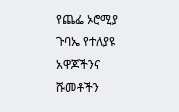የጨፌ ኦሮሚያ ጉባኤ የተለያዩ አዋጆችንና ሹመቶችን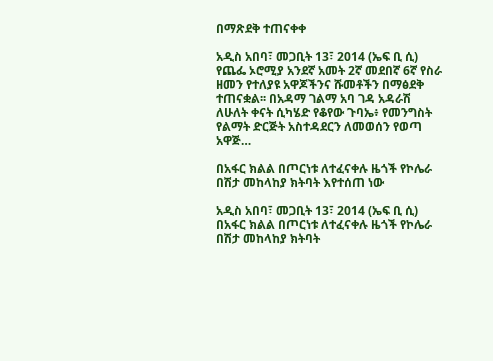በማጽደቅ ተጠናቀቀ

አዲስ አበባ፣ መጋቢት 13፣ 2014 (ኤፍ ቢ ሲ) የጨፌ ኦሮሚያ አንደኛ አመት 2ኛ መደበኛ 6ኛ የስራ ዘመን የተለያዩ አዋጆችንና ሹመቶችን በማፅደቅ ተጠናቋል፡፡ በአዳማ ገልማ አባ ገዳ አዳራሽ ለሁለት ቀናት ሲካሄድ የቆየው ጉባኤ፥ የመንግስት የልማት ድርጅት አስተዳደርን ለመወሰን የወጣ አዋጅ…

በአፋር ክልል በጦርነቱ ለተፈናቀሉ ዜጎች የኮሌራ በሽታ መከላከያ ክትባት እየተሰጠ ነው

አዲስ አበባ፣ መጋቢት 13፣ 2014 (ኤፍ ቢ ሲ) በአፋር ክልል በጦርነቱ ለተፈናቀሉ ዜጎች የኮሌራ በሽታ መከላከያ ክትባት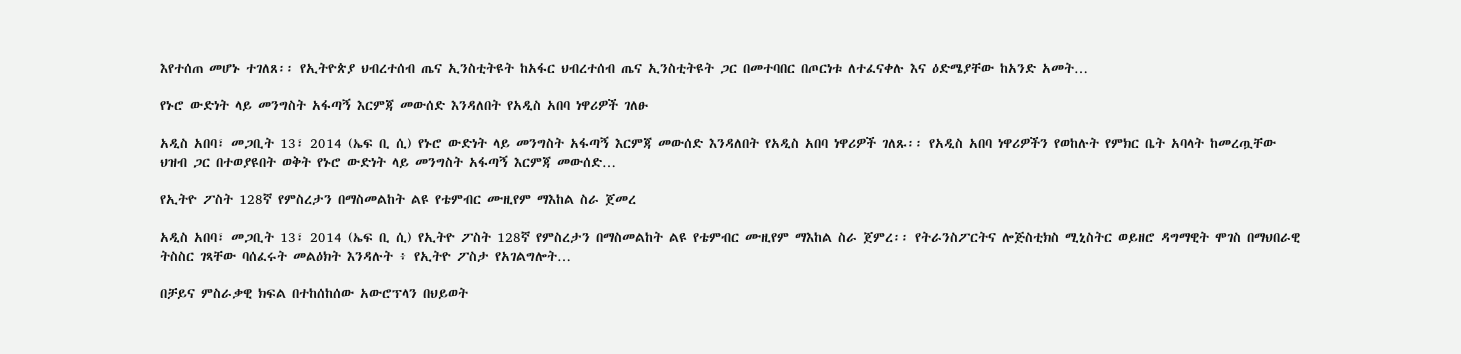እየተሰጠ መሆኑ ተገለጸ፡፡ የኢትዮጵያ ህብረተሰብ ጤና ኢንስቲትዩት ከአፋር ህብረተሰብ ጤና ኢንስቲትዩት ጋር በመተባበር በጦርነቱ ለተፈናቀሉ እና ዕድሜያቸው ከአንድ አመት…

የኑሮ ውድነት ላይ መንግስት አፋጣኝ እርምጃ መውሰድ እንዳለበት የአዲስ አበባ ነዋሪዎች ገለፁ

አዲስ አበባ፣ መጋቢት 13፣ 2014 (ኤፍ ቢ ሲ) የኑሮ ውድነት ላይ መንግስት አፋጣኝ እርምጃ መውሰድ እንዳለበት የአዲስ አበባ ነዋሪዎች ገለጹ፡፡ የአዲስ አበባ ነዋሪዎችን የወከሉት የምክር ቤት አባላት ከመረጧቸው ህዝብ ጋር በተወያዩበት ወቅት የኑሮ ውድነት ላይ መንግስት አፋጣኝ እርምጃ መውሰድ…

የኢትዮ ፖስት 128ኛ የምስረታን በማስመልከት ልዩ የቴምብር ሙዚየም ማእከል ስራ ጀመረ

አዲስ አበባ፣ መጋቢት 13፣ 2014 (ኤፍ ቢ ሲ) የኢትዮ ፖስት 128ኛ የምስረታን በማስመልከት ልዩ የቴምብር ሙዚየም ማእከል ስራ ጀምረ፡፡ የትራንስፖርትና ሎጅስቲክስ ሚኒስትር ወይዘሮ ዳግማዊት ሞገስ በማህበራዊ ትስስር ገጻቸው ባሰፈሩት መልዕክት እንዳሉት ፥ የኢትዮ ፖስታ የአገልግሎት…

በቻይና ምስራቃዊ ክፍል በተከሰከሰው አውሮፕላን በህይወት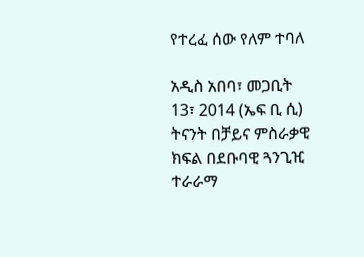የተረፈ ሰው የለም ተባለ

አዲስ አበባ፣ መጋቢት 13፣ 2014 (ኤፍ ቢ ሲ) ትናንት በቻይና ምስራቃዊ ክፍል በደቡባዊ ጓንጊዢ ተራራማ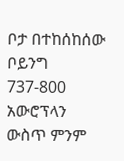ቦታ በተከሰከሰው ቦይንግ 737-800 አውሮፕላን ውስጥ ምንም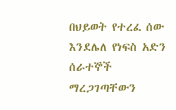በህይወት የተረፈ ሰው እንደሌለ የነፍስ አድን ሰራተኞች ማረጋገጣቸውን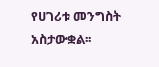የሀገሪቱ መንግስት አስታውቋል፡፡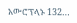አውሮፕላኑ 132…